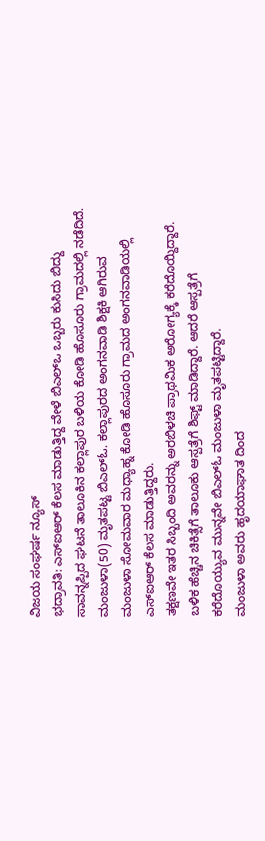ವಿಜಯ ಸಂಘರ್ಷ ನ್ಯೂಸ್
ಭದ್ರಾವತಿ: ಎಸ್ಐಆರ್ ಕೆಲಸ ಮಾಡುತ್ತಿದ್ದ ವೇಳೆ ಬಿಎಲ್ಒ ಒಬ್ಬರು ಕುಸಿದು ಬಿದ್ದು ಸಾವನ್ನಪ್ಪಿದ ಘಟನೆ ತಾಲೂಕಿನ ಕಲ್ಲಾಪುರ ಬಳಿಯ ಕೋಡಿ ಹೊಸೂರು ಗ್ರಾಮದಲ್ಲಿ ನಡೆದಿದೆ.
ಮಂಜುಳಾ(50) ಮೃತಪಟ್ಟ ಬಿಎಲ್ಓ. ಕಲ್ಲಾಪುರದ ಅಂಗನವಾಡಿ ಶಿಕ್ಷಕಿ ಆಗಿರುವ ಮಂಜುಳಾ ಸೋಮವಾರ ಮಧ್ಯಾಹ್ನ ಕೋಡಿ ಹೊಸೂರು ಗ್ರಾಮದ ಅಂಗನವಾಡಿಯಲ್ಲಿ ಎಸ್ಐಆರ್ ಕೆಲಸ ಮಾಡುತ್ತಿದ್ದರು.
ತಕ್ಷಣವೇ ಇತರ ಸಿಬ್ಬಂದಿ ಅವರನ್ನು ಅರಬಿಳಚಿ ಪ್ರಾಥಮಿಕ ಅರೋಗ್ಯಕ್ಕೆ ಕರೆದೊಯ್ದಿದ್ದಾರೆ. ಬಳಿಕ ಹೆಚ್ಚಿನ ಚಿಕಿತ್ಸೆಗೆ ತಾಲೂಕು ಆಸ್ಪತ್ರೆಗೆ ಶಿಫ್ಟ್ ಮಾಡಿದ್ದಾರೆ. ಆದರೆ ಆಸ್ಪತ್ರೆಗೆ ಕರೆದೊಯ್ಯುವ ಮುನ್ನವೇ ಬಿಎಲ್ಓ ಮಂಜುಳಾ ಮೃತಪಟ್ಟಿದ್ದಾರೆ.
ಮಂಜುಳಾ ಅವರು ಹೃದಯಾಘಾತ ದಿಂದ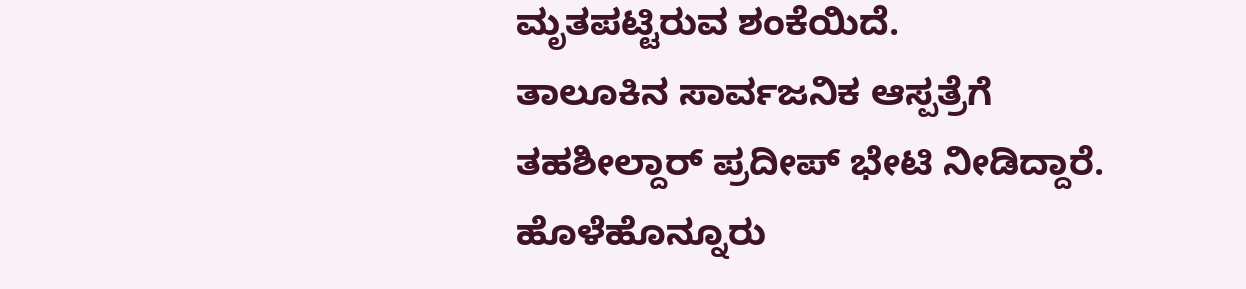ಮೃತಪಟ್ಟಿರುವ ಶಂಕೆಯಿದೆ.
ತಾಲೂಕಿನ ಸಾರ್ವಜನಿಕ ಆಸ್ಪತ್ರೆಗೆ ತಹಶೀಲ್ದಾರ್ ಪ್ರದೀಪ್ ಭೇಟಿ ನೀಡಿದ್ದಾರೆ. ಹೊಳೆಹೊನ್ನೂರು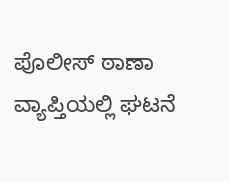ಪೊಲೀಸ್ ಠಾಣಾ ವ್ಯಾಪ್ತಿಯಲ್ಲಿ ಘಟನೆ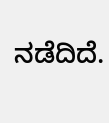ನಡೆದಿದೆ.